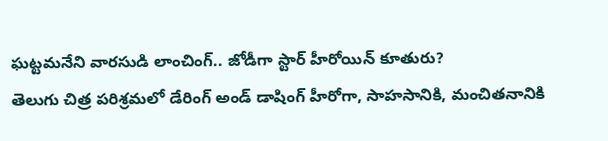ఘట్టమనేని వారసుడి లాంచింగ్.. జోడీగా స్టార్ హీరోయిన్ కూతురు?
తెలుగు చిత్ర పరిశ్రమలో డేరింగ్ అండ్ డాషింగ్ హీరోగా, సాహసానికి, మంచితనానికి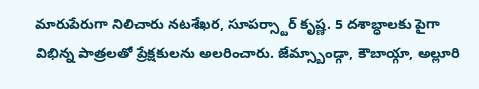మారుపేరుగా నిలిచారు నటశేఖర, సూపర్స్టార్ కృష్ణ. 5 దశాబ్ధాలకు పైగా విభిన్న పాత్రలతో ప్రేక్షకులను అలరించారు. జేమ్స్బాండ్గా, కౌబాయ్గా, అల్లూరి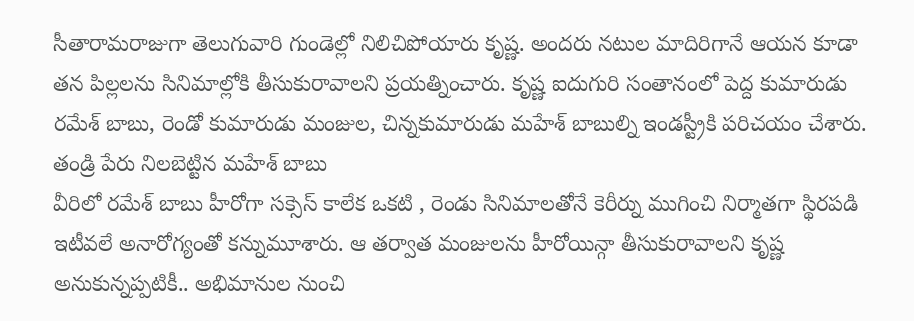సీతారామరాజుగా తెలుగువారి గుండెల్లో నిలిచిపోయారు కృష్ణ. అందరు నటుల మాదిరిగానే ఆయన కూడా తన పిల్లలను సినిమాల్లోకి తీసుకురావాలని ప్రయత్నించారు. కృష్ణ ఐదుగురి సంతానంలో పెద్ద కుమారుడు రమేశ్ బాబు, రెండో కుమారుడు మంజుల, చిన్నకుమారుడు మహేశ్ బాబుల్ని ఇండస్ట్రీకి పరిచయం చేశారు.
తండ్రి పేరు నిలబెట్టిన మహేశ్ బాబు
వీరిలో రమేశ్ బాబు హీరోగా సక్సెస్ కాలేక ఒకటి , రెండు సినిమాలతోనే కెరీర్ను ముగించి నిర్మాతగా స్థిరపడి ఇటీవలే అనారోగ్యంతో కన్నుమూశారు. ఆ తర్వాత మంజులను హీరోయిన్గా తీసుకురావాలని కృష్ణ అనుకున్నప్పటికీ.. అభిమానుల నుంచి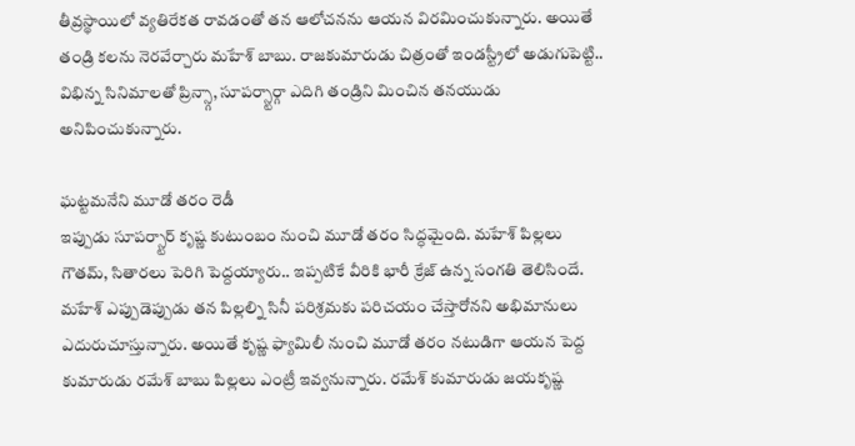తీవ్రస్థాయిలో వ్యతిరేకత రావడంతో తన ఆలోచనను ఆయన విరమించుకున్నారు. అయితే తండ్రి కలను నెరవేర్చారు మహేశ్ బాబు. రాజకుమారుడు చిత్రంతో ఇండస్ట్రీలో అడుగుపెట్టి.. విభిన్న సినిమాలతో ప్రిన్స్గా, సూపర్స్టార్గా ఎదిగి తండ్రిని మించిన తనయుడు అనిపించుకున్నారు.

ఘట్టమనేని మూడో తరం రెడీ
ఇప్పుడు సూపర్స్టార్ కృష్ణ కుటుంబం నుంచి మూడో తరం సిద్ధమైంది. మహేశ్ పిల్లలు గౌతమ్, సితారలు పెరిగి పెద్దయ్యారు.. ఇప్పటికే వీరికి భారీ క్రేజ్ ఉన్న సంగతి తెలిసిందే. మహేశ్ ఎప్పుడెప్పుడు తన పిల్లల్ని సినీ పరిశ్రమకు పరిచయం చేస్తారోనని అభిమానులు ఎదురుచూస్తున్నారు. అయితే కృష్ణ ఫ్యామిలీ నుంచి మూడో తరం నటుడిగా ఆయన పెద్ద కుమారుడు రమేశ్ బాబు పిల్లలు ఎంట్రీ ఇవ్వనున్నారు. రమేశ్ కుమారుడు జయకృష్ణ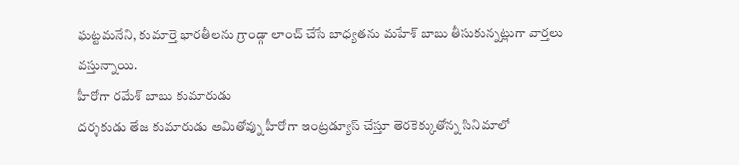ఘట్టమనేని, కుమార్తె భారతీలను గ్రాండ్గా లాంచ్ చేసే బాధ్యతను మహేశ్ బాబు తీసుకున్నట్లుగా వార్తలు వస్తున్నాయి.
హీరోగా రమేశ్ బాబు కుమారుడు
దర్శకుడు తేజ కుమారుడు అమితోవ్ను హీరోగా ఇంట్రడ్యూస్ చేస్తూ తెరకెక్కుతోన్న సినిమాలో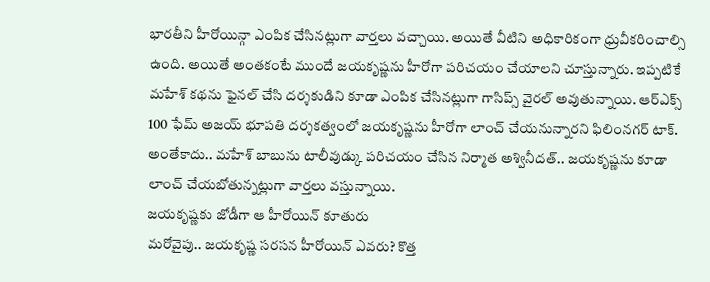భారతీని హీరోయిన్గా ఎంపిక చేసినట్లుగా వార్తలు వచ్చాయి. అయితే వీటిని అధికారికంగా ధ్రువీకరించాల్సి ఉంది. అయితే అంతకంటే ముందే జయకృష్ణను హీరోగా పరిచయం చేయాలని చూస్తున్నారు. ఇప్పటికే మహేశ్ కథను ఫైనల్ చేసి దర్శకుడిని కూడా ఎంపిక చేసినట్లుగా గాసిప్స్ వైరల్ అవుతున్నాయి. ఆర్ఎక్స్ 100 ఫేమ్ అజయ్ భూపతి దర్శకత్వంలో జయకృష్ణను హీరోగా లాంచ్ చేయనున్నారని ఫిలింనగర్ టాక్. అంతేకాదు.. మహేశ్ బాబును టాలీవుడ్కు పరిచయం చేసిన నిర్మాత అశ్వినీదత్.. జయకృష్ణను కూడా లాంచ్ చేయబోతున్నట్లుగా వార్తలు వస్తున్నాయి.
జయకృష్ణకు జోడీగా ఆ హీరోయిన్ కూతురు
మరోవైపు.. జయకృష్ణ సరసన హీరోయిన్ ఎవరు? కొత్త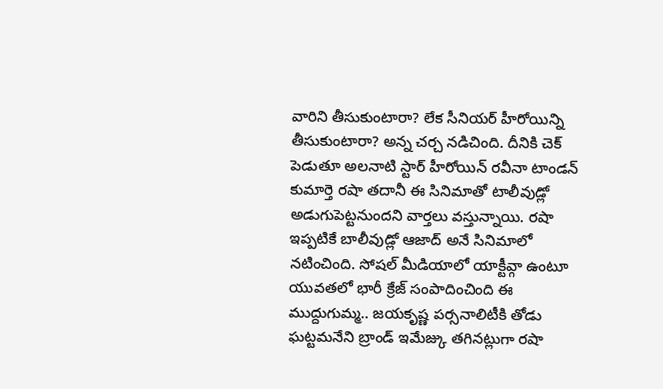వారిని తీసుకుంటారా? లేక సీనియర్ హీరోయిన్ని తీసుకుంటారా? అన్న చర్చ నడిచింది. దీనికి చెక్ పెడుతూ అలనాటి స్టార్ హీరోయిన్ రవీనా టాండన్ కుమార్తె రషా తదానీ ఈ సినిమాతో టాలీవుడ్లో అడుగుపెట్టనుందని వార్తలు వస్తున్నాయి. రషా ఇప్పటికే బాలీవుడ్లో ఆజాద్ అనే సినిమాలో నటించింది. సోషల్ మీడియాలో యాక్టీవ్గా ఉంటూ యువతలో భారీ క్రేజ్ సంపాదించింది ఈ ముద్దుగుమ్మ.. జయకృష్ణ పర్సనాలిటీకి తోడు ఘట్టమనేని బ్రాండ్ ఇమేజ్కు తగినట్లుగా రషా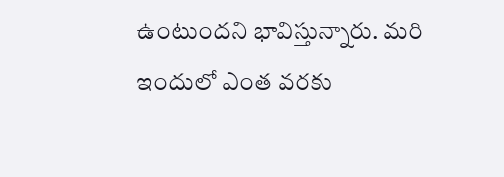ఉంటుందని భావిస్తున్నారు. మరి ఇందులో ఎంత వరకు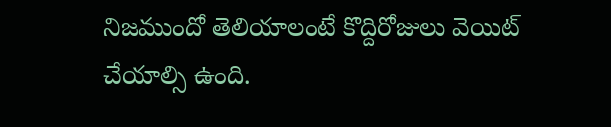నిజముందో తెలియాలంటే కొద్దిరోజులు వెయిట్ చేయాల్సి ఉంది.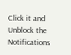Click it and Unblock the Notifications